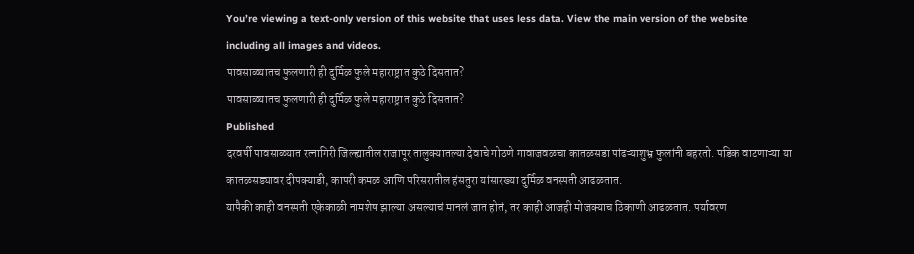You’re viewing a text-only version of this website that uses less data. View the main version of the website including all images and videos.
पावसाळ्यातच फुलणारी ही दुर्मिळ फुले महाराष्ट्रात कुठे दिसतात?
पावसाळ्यातच फुलणारी ही दुर्मिळ फुले महाराष्ट्रात कुठे दिसतात?
Published
दरवर्षी पावसाळ्यात रत्नागिरी जिल्ह्यातील राजापूर तालुक्यातल्या देवाचे गोठणे गावाजवळचा कातळसडा पांढऱ्याशुभ्र फुलांनी बहरतो. पडिक वाटणाऱ्या या कातळसड्यावर दीपक्याडी, कापरी कमळ आणि परिसरातील हंसतुरा यांसारख्या दुर्मिळ वनस्पती आढळतात.
यापैकी काही वनस्पती एकेकाळी नामशेष झाल्या असल्याचं मानलं जात होतं, तर काही आजही मोजक्याच ठिकाणी आढळतात. पर्यावरण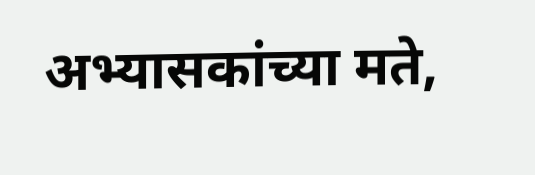अभ्यासकांच्या मते,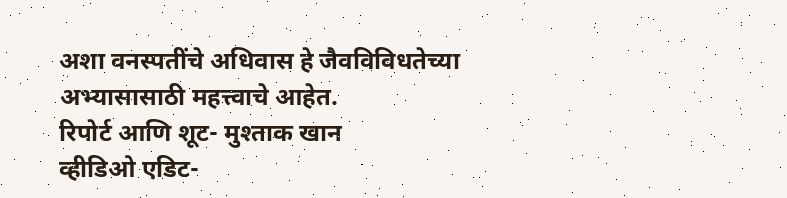अशा वनस्पतींचे अधिवास हे जैवविविधतेच्या अभ्यासासाठी महत्त्वाचे आहेत.
रिपोर्ट आणि शूट- मुश्ताक खान
व्हीडिओ एडिट-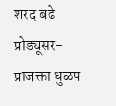शरद बढे
प्रोड्यूसर- प्राजक्ता धुळप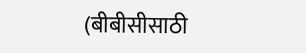(बीबीसीसाठी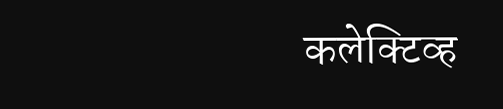कलेक्टिव्ह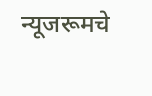न्यूजरूमचे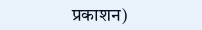प्रकाशन)